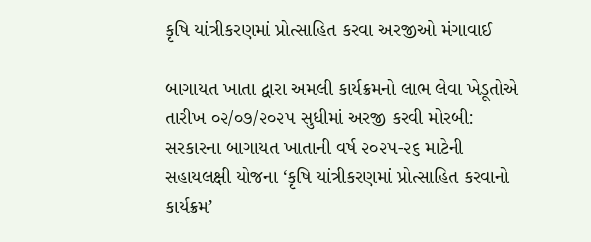કૃષિ યાંત્રીકરણમાં પ્રોત્સાહિત કરવા અરજીઓ મંગાવાઈ

બાગાયત ખાતા દ્વારા અમલી કાર્યક્રમનો લાભ લેવા ખેડૂતોએ તારીખ ૦૨/૦૭/૨૦૨૫ સુધીમાં અરજી કરવી મોરબી: સરકારના બાગાયત ખાતાની વર્ષ ૨૦૨૫-૨૬ માટેની સહાયલક્ષી યોજના ‘કૃષિ યાંત્રીકરણમાં પ્રોત્સાહિત કરવાનો કાર્યક્રમ’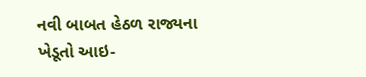નવી બાબત હેઠળ રાજ્યના ખેડૂતો આઇ-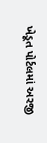ખેડૂત પોર્ટલમાં અરજી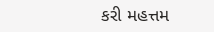કરી મહત્તમ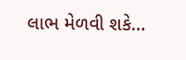લાભ મેળવી શકે…